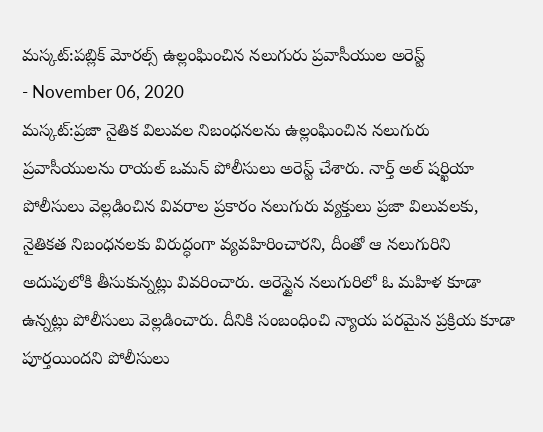మస్కట్:పబ్లిక్ మోరల్స్ ఉల్లంఘించిన నలుగురు ప్రవాసీయుల అరెస్ట్
- November 06, 2020
మస్కట్:ప్రజా నైతిక విలువల నిబంధనలను ఉల్లంఘించిన నలుగురు ప్రవాసీయులను రాయల్ ఒమన్ పోలీసులు అరెస్ట్ చేశారు. నార్త్ అల్ షర్ఖియా పోలీసులు వెల్లడించిన వివరాల ప్రకారం నలుగురు వ్యక్తులు ప్రజా విలువలకు, నైతికత నిబంధనలకు విరుద్ధంగా వ్యవహిరించారని, దీంతో ఆ నలుగురిని అదుపులోకి తీసుకున్నట్లు వివరించారు. అరెస్టైన నలుగురిలో ఓ మహిళ కూడా ఉన్నట్లు పోలీసులు వెల్లడించారు. దీనికి సంబంధించి న్యాయ పరమైన ప్రక్రియ కూడా పూర్తయిందని పోలీసులు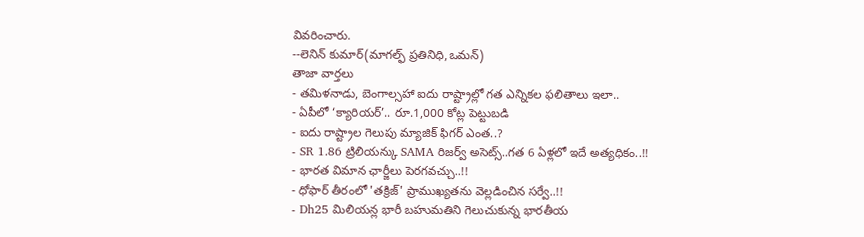వివరించారు.
--లెనిన్ కుమార్(మాగల్ఫ్ ప్రతినిధి,ఒమన్)
తాజా వార్తలు
- తమిళనాడు, బెంగాల్సహా ఐదు రాష్ట్రాల్లో గత ఎన్నికల ఫలితాలు ఇలా..
- ఏపీలో ‘క్యారియర్’.. రూ.1,000 కోట్ల పెట్టుబడి
- ఐదు రాష్ట్రాల గెలుపు మ్యాజిక్ ఫిగర్ ఎంత..?
- SR 1.86 ట్రిలియన్కు SAMA రిజర్వ్ అసెట్స్..గత 6 ఏళ్లలో ఇదే అత్యధికం..!!
- భారత విమాన ఛార్జీలు పెరగవచ్చు..!!
- ధోఫార్ తీరంలో 'తక్రిజ్' ప్రాముఖ్యతను వెల్లడించిన సర్వే..!!
- Dh25 మిలియన్ల భారీ బహుమతిని గెలుచుకున్న భారతీయ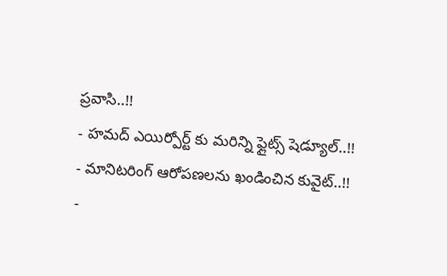ప్రవాసి..!!
- హమద్ ఎయిర్పోర్ట్ కు మరిన్ని ఫ్లైట్స్ షెడ్యూల్..!!
- మానిటరింగ్ ఆరోపణలను ఖండించిన కువైట్..!!
-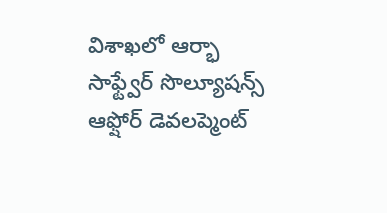విశాఖలో ఆర్భా సాఫ్ట్వేర్ సొల్యూషన్స్ ఆఫ్షోర్ డెవలప్మెంట్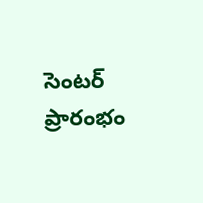సెంటర్ ప్రారంభం